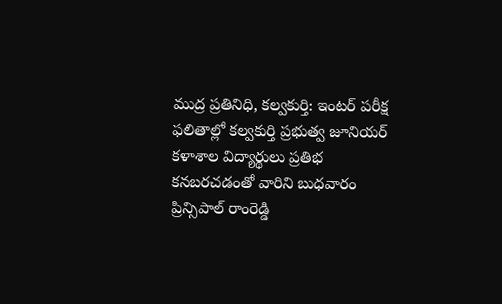ముద్ర ప్రతినిధి, కల్వకుర్తి: ఇంటర్ పరీక్ష ఫలితాల్లో కల్వకుర్తి ప్రభుత్వ జూనియర్ కళాశాల విద్యార్థులు ప్రతిభ కనబరచడంతో వారిని బుధవారం ప్రిన్సిపాల్ రాంరెడ్డి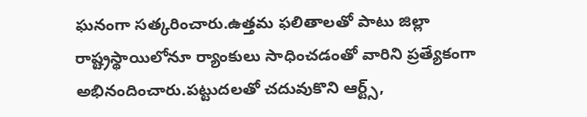ఘనంగా సత్కరించారు.ఉత్తమ ఫలితాలతో పాటు జిల్లా రాష్ట్రస్థాయిలోనూ ర్యాంకులు సాధించడంతో వారిని ప్రత్యేకంగా అభినందించారు.పట్టుదలతో చదువుకొని ఆర్ట్స్,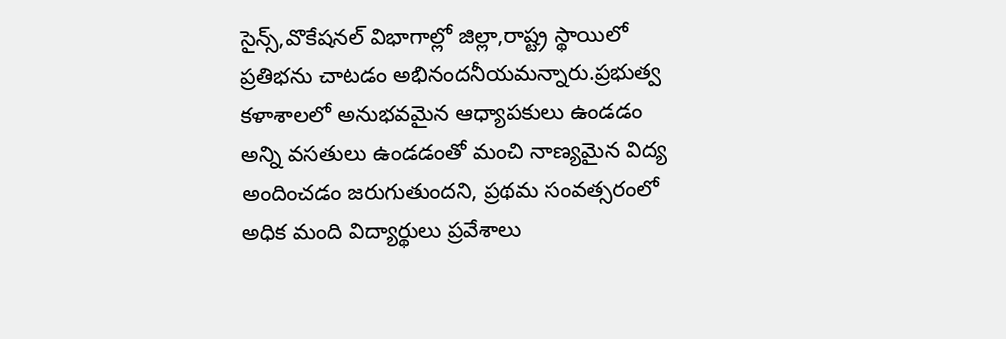సైన్స్,వొకేషనల్ విభాగాల్లో జిల్లా,రాష్ట్ర స్థాయిలో ప్రతిభను చాటడం అభినందనీయమన్నారు.ప్రభుత్వ కళాశాలలో అనుభవమైన ఆధ్యాపకులు ఉండడం అన్ని వసతులు ఉండడంతో మంచి నాణ్యమైన విద్య అందించడం జరుగుతుందని, ప్రథమ సంవత్సరంలో అధిక మంది విద్యార్థులు ప్రవేశాలు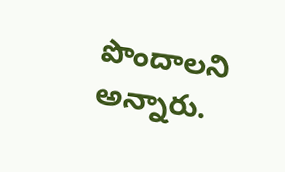పొందాలని అన్నారు.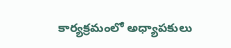కార్యక్రమంలో అధ్యాపకులు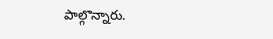పాల్గొన్నారు.